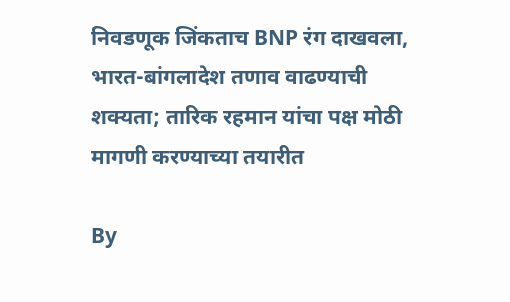निवडणूक जिंकताच BNP रंग दाखवला, भारत-बांगलादेश तणाव वाढण्याची शक्यता; तारिक रहमान यांचा पक्ष मोठी मागणी करण्याच्या तयारीत

By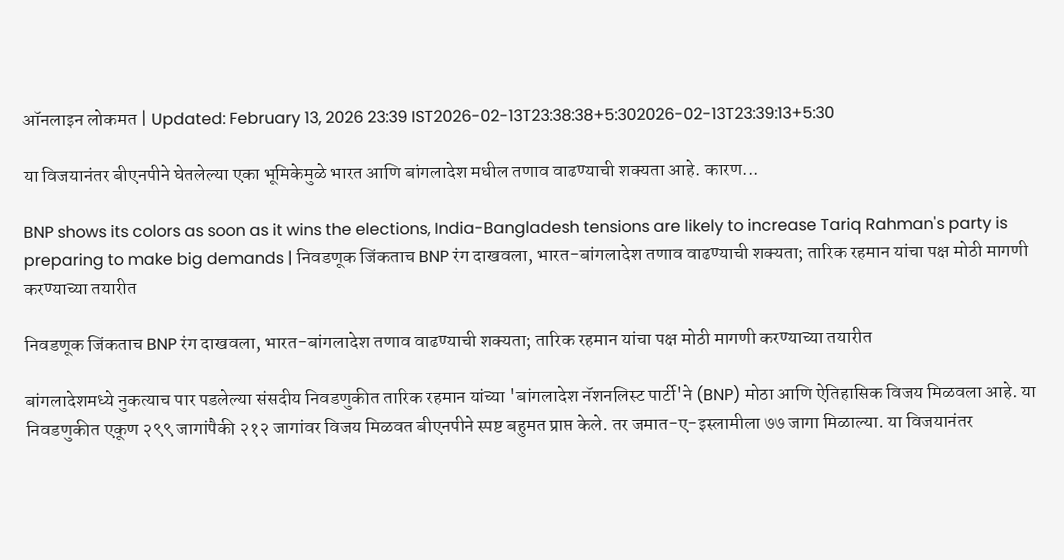ऑनलाइन लोकमत | Updated: February 13, 2026 23:39 IST2026-02-13T23:38:38+5:302026-02-13T23:39:13+5:30

या विजयानंतर बीएनपीने घेतलेल्या एका भूमिकेमुळे भारत आणि बांगलादेश मधील तणाव वाढण्याची शक्यता आहे. कारण...

BNP shows its colors as soon as it wins the elections, India-Bangladesh tensions are likely to increase Tariq Rahman's party is preparing to make big demands | निवडणूक जिंकताच BNP रंग दाखवला, भारत-बांगलादेश तणाव वाढण्याची शक्यता; तारिक रहमान यांचा पक्ष मोठी मागणी करण्याच्या तयारीत

निवडणूक जिंकताच BNP रंग दाखवला, भारत-बांगलादेश तणाव वाढण्याची शक्यता; तारिक रहमान यांचा पक्ष मोठी मागणी करण्याच्या तयारीत

बांगलादेशमध्ये नुकत्याच पार पडलेल्या संसदीय निवडणुकीत तारिक रहमान यांच्या 'बांगलादेश नॅशनलिस्ट पार्टी'ने (BNP) मोठा आणि ऐतिहासिक विजय मिळवला आहे. या निवडणुकीत एकूण २९९ जागांपैकी २१२ जागांवर विजय मिळवत बीएनपीने स्पष्ट बहुमत प्राप्त केले. तर जमात-ए-इस्लामीला ७७ जागा मिळाल्या. या विजयानंतर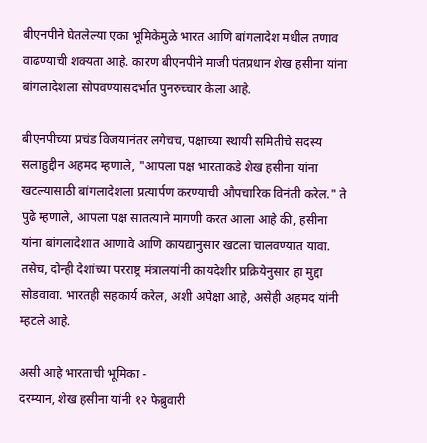बीएनपीने घेतलेल्या एका भूमिकेमुळे भारत आणि बांगलादेश मधील तणाव वाढण्याची शक्यता आहे. कारण बीएनपीने माजी पंतप्रधान शेख हसीना यांना बांगलादेशला सोपवण्यासदर्भात पुनरुच्चार केला आहे.

बीएनपीच्या प्रचंड विजयानंतर लगेचच, पक्षाच्या स्थायी समितीचे सदस्य सलाहुद्दीन अहमद म्हणाले, "आपला पक्ष भारताकडे शेख हसीना यांना खटल्यासाठी बांगलादेशला प्रत्यार्पण करण्याची औपचारिक विनंती करेल." ते पुढे म्हणाले, आपला पक्ष सातत्याने मागणी करत आला आहे की, हसीना यांना बांगलादेशात आणावे आणि कायद्यानुसार खटला चालवण्यात यावा. तसेच, दोन्ही देशांच्या परराष्ट्र मंत्रालयांनी कायदेशीर प्रक्रियेनुसार हा मुद्दा सोडवावा. भारतही सहकार्य करेल, अशी अपेक्षा आहे, असेही अहमद यांनी म्हटले आहे.

असी आहे भारताची भूमिका -
दरम्यान, शेख हसीना यांनी १२ फेब्रुवारी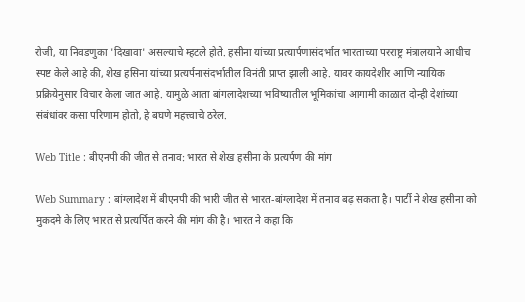रोजी, या निवडणुका 'दिखावा' असल्याचे म्हटले होते. हसीना यांच्या प्रत्यार्पणासंदर्भात भारताच्या परराष्ट्र मंत्रालयाने आधीच स्पष्ट केले आहे की, शेख हसिना यांच्या प्रत्यर्पनासंदर्भातील विनंती प्राप्त झाली आहे. यावर कायदेशीर आणि न्यायिक प्रक्रियेनुसार विचार केला जात आहे. यामुळे आता बांगलादेशच्या भविष्यातील भूमिकांचा आगामी काळात दोन्ही देशांच्या संबंधांवर कसा परिणाम होतो, हे बघणे महत्त्वाचे ठरेल.

Web Title : बीएनपी की जीत से तनाव: भारत से शेख हसीना के प्रत्यर्पण की मांग

Web Summary : बांग्लादेश में बीएनपी की भारी जीत से भारत-बांग्लादेश में तनाव बढ़ सकता है। पार्टी ने शेख हसीना को मुकदमे के लिए भारत से प्रत्यर्पित करने की मांग की है। भारत ने कहा कि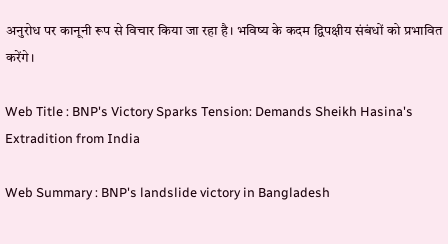अनुरोध पर कानूनी रूप से विचार किया जा रहा है। भविष्य के कदम द्विपक्षीय संबंधों को प्रभावित करेंगे।

Web Title : BNP's Victory Sparks Tension: Demands Sheikh Hasina's Extradition from India

Web Summary : BNP's landslide victory in Bangladesh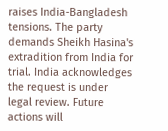raises India-Bangladesh tensions. The party demands Sheikh Hasina's extradition from India for trial. India acknowledges the request is under legal review. Future actions will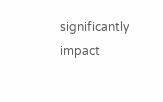significantly impact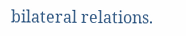bilateral relations.